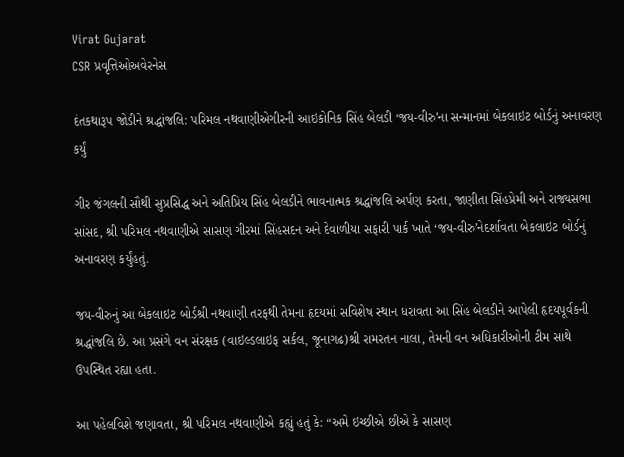Virat Gujarat
CSR પ્રવૃત્તિઓઅવેરનેસ

દંતકથારૂપ જોડીને શ્રદ્ધાંજલિ: પરિમલ નથવાણીએગીરની આઇકોનિક સિંહ બેલડી ‘જય-વીરુ’ના સન્માનમાં બેકલાઇટ બોર્ડનું અનાવરણ કર્યું

ગીર જંગલની સૌથી સુપ્રસિદ્ધ અને અતિપ્રિય સિંહ બેલડીને ભાવનાત્મક શ્રદ્ધાંજલિ અર્પણ કરતા, જાણીતા સિંહપ્રેમી અને રાજ્યસભા સાંસદ, શ્રી પરિમલ નથવાણીએ સાસણ ગીરમાં સિંહસદન અને દેવાળીયા સફારી પાર્ક ખાતે ‘જય-વીરુ’નેદર્શાવતા બેકલાઇટ બોર્ડનું અનાવરણ કર્યુંહતું.

જય-વીરુનું આ બેકલાઇટ બોર્ડશ્રી નથવાણી તરફથી તેમના હૃદયમાં સવિશેષ સ્થાન ધરાવતા આ સિંહ બેલડીને આપેલી હૃદયપૂર્વકની શ્રદ્ધાંજલિ છે. આ પ્રસંગે વન સંરક્ષક (વાઇલ્ડલાઇફ સર્કલ, જૂનાગઢ)શ્રી રામરતન નાલા, તેમની વન અધિકારીઓની ટીમ સાથે ઉપસ્થિત રહ્યા હતા.

આ પહેલવિશે જણાવતા, શ્રી પરિમલ નથવાણીએ કહ્યું હતું કે: “અમે ઇચ્છીએ છીએ કે સાસણ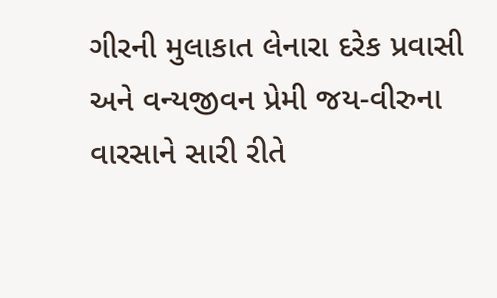ગીરની મુલાકાત લેનારા દરેક પ્રવાસી અને વન્યજીવન પ્રેમી જય-વીરુના વારસાને સારી રીતે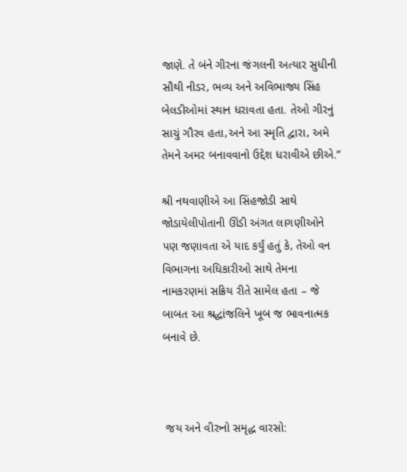જાણે. તે બંને ગીરના જંગલની અત્યાર સુધીની સૌથી નીડર, ભવ્ય અને અવિભાજ્ય સિંહ બેલડીઓમાં સ્થાન ધરાવતા હતા. તેઓ ગીરનું સાચું ગૌરવ હતા,અને આ સ્મૃતિ દ્વારા, અમે તેમને અમર બનાવવાનો ઉદ્દેશ ધરાવીએ છીએ.”

શ્રી નથવાણીએ આ સિંહજોડી સાથે જોડાયેલીપોતાની ઊંડી અંગત લાગણીઓને પણ જણાવતા એ યાદ કર્યું હતું કે, તેઓ વન વિભાગના અધિકારીઓ સાથે તેમના નામકરણમાં સક્રિય રીતે સામેલ હતા – જે બાબત આ શ્રદ્ધાંજલિને ખૂબ જ ભાવનાત્મક બનાવે છે.



 જય અને વીરુનો સમૃદ્ધ વારસો: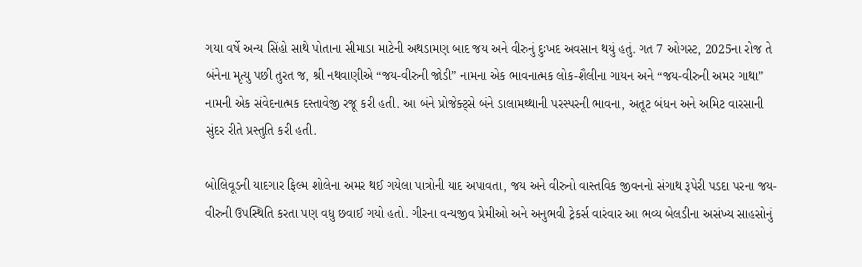ગયા વર્ષે અન્ય સિંહો સાથે પોતાના સીમાડા માટેની અથડામણ બાદ જય અને વીરુનું દુઃખદ અવસાન થયું હતું. ગત 7 ઓગસ્ટ, 2025ના રોજ તે બંનેના મૃત્યુ પછી તુરત જ, શ્રી નથવાણીએ “જય-વીરુની જોડી” નામના એક ભાવનાત્મક લોક-શૈલીના ગાયન અને “જય-વીરુની અમર ગાથા” નામની એક સંવેદનાત્મક દસ્તાવેજી રજૂ કરી હતી. આ બંને પ્રોજેક્ટ્સે બંને ડાલામથ્થાની પરસ્પરની ભાવના, અતૂટ બંધન અને અમિટ વારસાની સુંદર રીતે પ્રસ્તુતિ કરી હતી.

બોલિવૂડની યાદગાર ફિલ્મ શોલેના અમર થઈ ગયેલા પાત્રોની યાદ અપાવતા, જય અને વીરુનો વાસ્તવિક જીવનનો સંગાથ રૂપેરી પડદા પરના જય-વીરુની ઉપસ્થિતિ કરતા પણ વધુ છવાઈ ગયો હતો. ગીરના વન્યજીવ પ્રેમીઓ અને અનુભવી ટ્રેકર્સ વારંવાર આ ભવ્ય બેલડીના અસંખ્ય સાહસોનું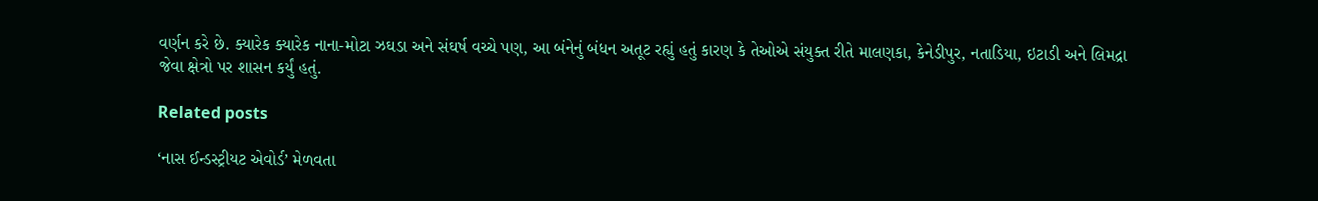વર્ણન કરે છે. ક્યારેક ક્યારેક નાના-મોટા ઝઘડા અને સંઘર્ષ વચ્ચે પણ, આ બંનેનું બંધન અતૂટ રહ્યું હતું કારણ કે તેઓએ સંયુક્ત રીતે માલણકા, કેનેડીપુર, નતાડિયા, ઇટાડી અને લિમદ્રા જેવા ક્ષેત્રો પર શાસન કર્યું હતું.

Related posts

‘નાસ ઈન્ડસ્ટ્રીયટ એવોર્ડ’ મેળવતા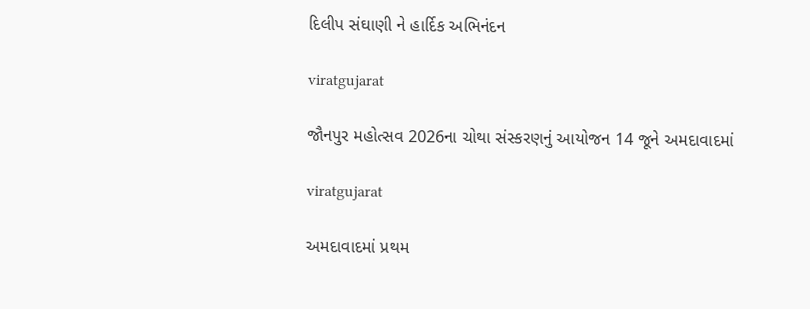દિલીપ સંઘાણી ને હાર્દિક અભિનંદન

viratgujarat

જૌનપુર મહોત્સવ 2026ના ચોથા સંસ્કરણનું આયોજન 14 જૂને અમદાવાદમાં

viratgujarat

અમદાવાદમાં પ્રથમ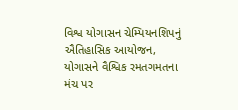વિશ્વ યોગાસન ચેમ્પિયનશિપનું ઐતિહાસિક આયોજન, યોગાસને વૈશ્વિક રમતગમતના મંચ પર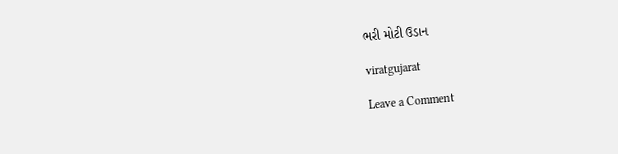ભરી મોટી ઉડાન

viratgujarat

Leave a Comment